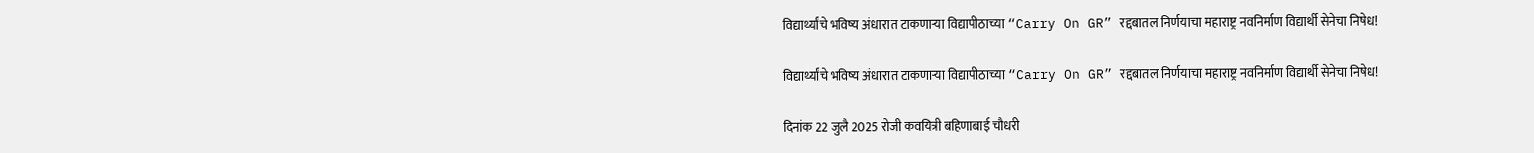विद्यार्थ्यांचे भविष्य अंधारात टाकणाऱ्या विद्यापीठाच्या “Carry On GR” रद्दबातल निर्णयाचा महाराष्ट्र नवनिर्माण विद्यार्थी सेनेचा निषेध!

विद्यार्थ्यांचे भविष्य अंधारात टाकणाऱ्या विद्यापीठाच्या “Carry On GR” रद्दबातल निर्णयाचा महाराष्ट्र नवनिर्माण विद्यार्थी सेनेचा निषेध!

दिनांक 22 जुलै 2025 रोजी कवयित्री बहिणाबाई चौधरी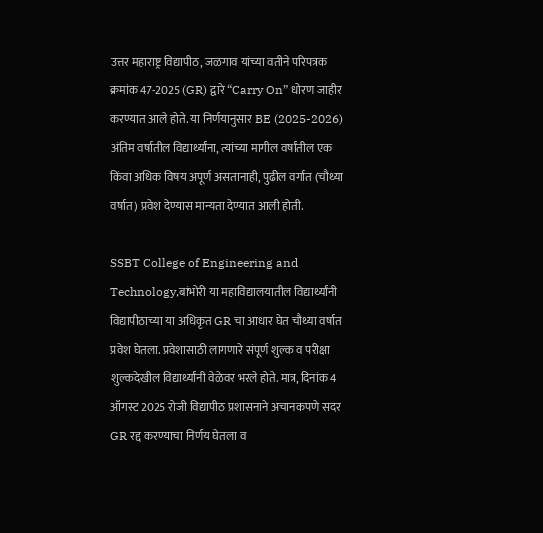उत्तर महाराष्ट्र विद्यापीठ, जळगाव यांच्या वतीने परिपत्रक क्रमांक 47-2025 (GR) द्वारे “Carry On” धोरण जाहीर करण्यात आले होते. या निर्णयानुसार BE (2025-2026) अंतिम वर्षातील विद्यार्थ्यांना, त्यांच्या मागील वर्षांतील एक किंवा अधिक विषय अपूर्ण असतानाही, पुढील वर्गात (चौथ्या वर्षात) प्रवेश देण्यास मान्यता देण्यात आली होती.

SSBT College of Engineering and Technology,बांभोरी या महाविद्यालयातील विद्यार्थ्यांनी विद्यापीठाच्या या अधिकृत GR चा आधार घेत चौथ्या वर्षात प्रवेश घेतला. प्रवेशासाठी लागणारे संपूर्ण शुल्क व परीक्षा शुल्कदेखील विद्यार्थ्यांनी वेळेवर भरले होते. मात्र, दिनांक 4 ऑगस्ट 2025 रोजी विद्यापीठ प्रशासनाने अचानकपणे सदर GR रद्द करण्याचा निर्णय घेतला व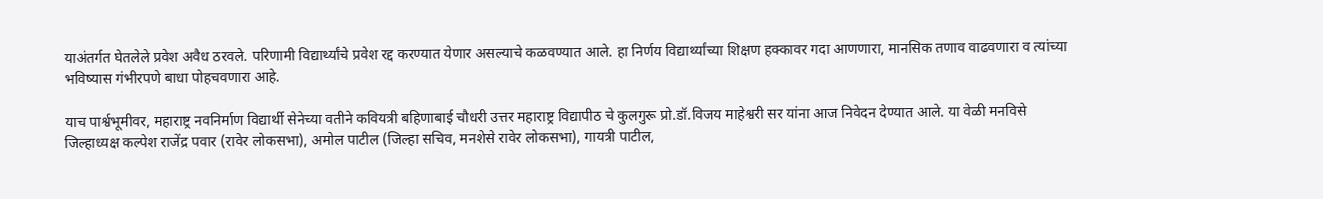याअंतर्गत घेतलेले प्रवेश अवैध ठरवले. परिणामी विद्यार्थ्यांचे प्रवेश रद्द करण्यात येणार असल्याचे कळवण्यात आले. हा निर्णय विद्यार्थ्यांच्या शिक्षण हक्कावर गदा आणणारा, मानसिक तणाव वाढवणारा व त्यांच्या भविष्यास गंभीरपणे बाधा पोहचवणारा आहे.

याच पार्श्वभूमीवर, महाराष्ट्र नवनिर्माण विद्यार्थी सेनेच्या वतीने कवियत्री बहिणाबाई चौधरी उत्तर महाराष्ट्र विद्यापीठ चे कुलगुरू प्रो.डॉ.विजय माहेश्वरी सर यांना आज निवेदन देण्यात आले. या वेळी मनविसे जिल्हाध्यक्ष कल्पेश राजेंद्र पवार (रावेर लोकसभा), अमोल पाटील (जिल्हा सचिव, मनशेसे रावेर लोकसभा), गायत्री पाटील,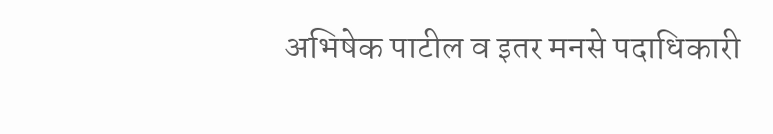अभिषेक पाटील व इतर मनसे पदाधिकारी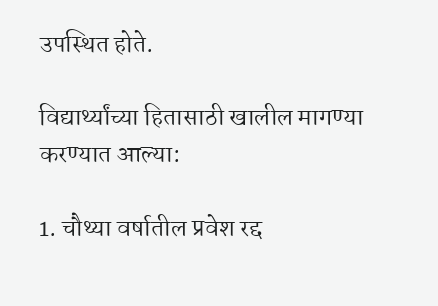उपस्थित होते.

विद्यार्थ्यांच्या हितासाठी खालील मागण्या करण्यात आल्या:

1. चौथ्या वर्षातील प्रवेश रद्द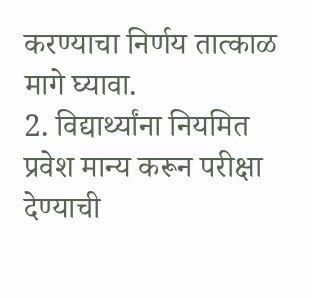करण्याचा निर्णय तात्काळ मागे घ्यावा.
2. विद्यार्थ्यांना नियमित प्रवेश मान्य करून परीक्षा देण्याची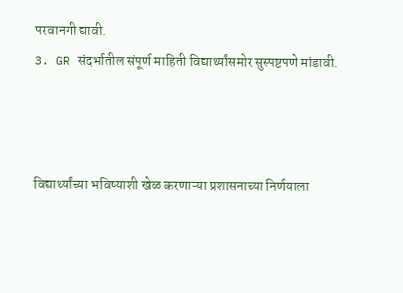परवानगी द्यावी.
3. GR संदर्भातील संपूर्ण माहिती विद्यार्थ्यांसमोर सुस्पष्टपणे मांडावी.



विद्यार्थ्यांच्या भविष्याशी खेळ करणाऱ्या प्रशासनाच्या निर्णयाला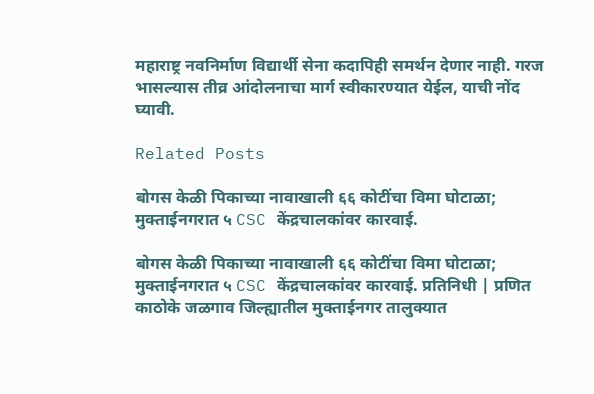महाराष्ट्र नवनिर्माण विद्यार्थी सेना कदापिही समर्थन देणार नाही. गरज भासल्यास तीव्र आंदोलनाचा मार्ग स्वीकारण्यात येईल, याची नोंद घ्यावी.

Related Posts

बोगस केळी पिकाच्या नावाखाली ६६ कोटींचा विमा घोटाळा; मुक्ताईनगरात ५ CSC केंद्रचालकांवर कारवाई.

बोगस केळी पिकाच्या नावाखाली ६६ कोटींचा विमा घोटाळा; मुक्ताईनगरात ५ CSC केंद्रचालकांवर कारवाई. प्रतिनिधी | प्रणित काठोके जळगाव जिल्ह्यातील मुक्ताईनगर तालुक्यात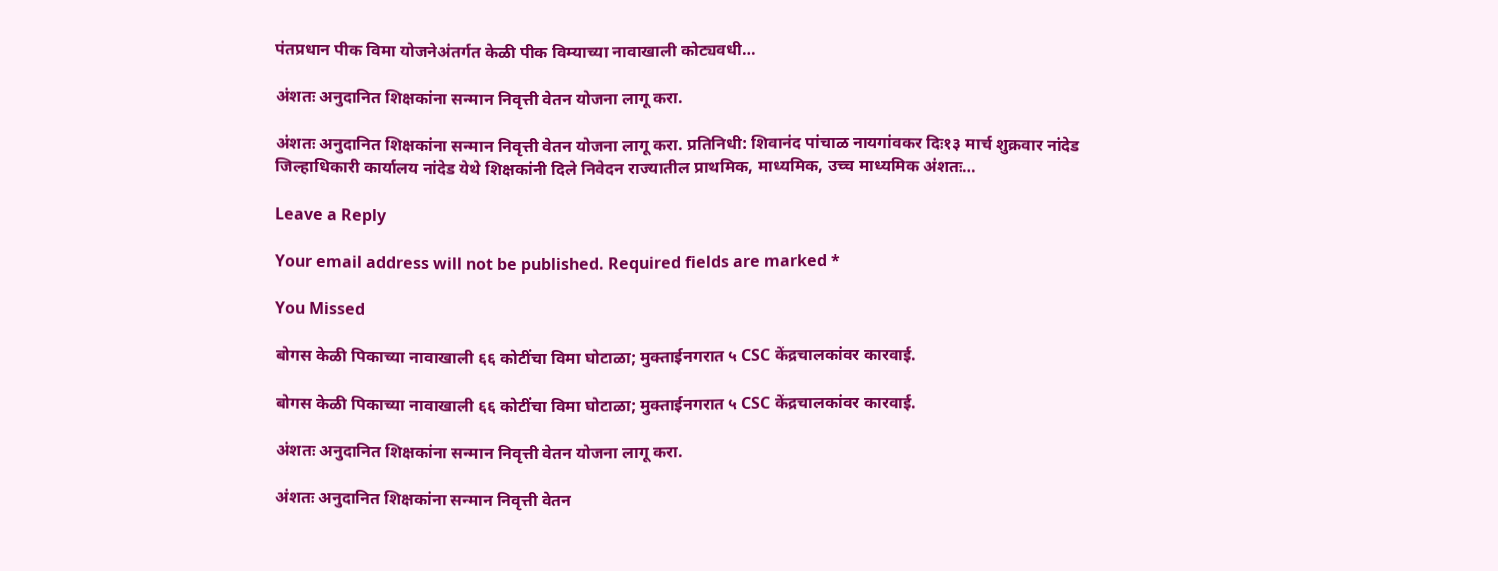पंतप्रधान पीक विमा योजनेअंतर्गत केळी पीक विम्याच्या नावाखाली कोट्यवधी…

अंशतः अनुदानित शिक्षकांना सन्मान निवृत्ती वेतन योजना लागू करा.

अंशतः अनुदानित शिक्षकांना सन्मान निवृत्ती वेतन योजना लागू करा. प्रतिनिधी: शिवानंद पांचाळ नायगांवकर दिः१३ मार्च शुक्रवार नांदेड जिल्हाधिकारी कार्यालय नांदेड येथे शिक्षकांनी दिले निवेदन राज्यातील प्राथमिक, माध्यमिक, उच्च माध्यमिक अंशतः…

Leave a Reply

Your email address will not be published. Required fields are marked *

You Missed

बोगस केळी पिकाच्या नावाखाली ६६ कोटींचा विमा घोटाळा; मुक्ताईनगरात ५ CSC केंद्रचालकांवर कारवाई.

बोगस केळी पिकाच्या नावाखाली ६६ कोटींचा विमा घोटाळा; मुक्ताईनगरात ५ CSC केंद्रचालकांवर कारवाई.

अंशतः अनुदानित शिक्षकांना सन्मान निवृत्ती वेतन योजना लागू करा.

अंशतः अनुदानित शिक्षकांना सन्मान निवृत्ती वेतन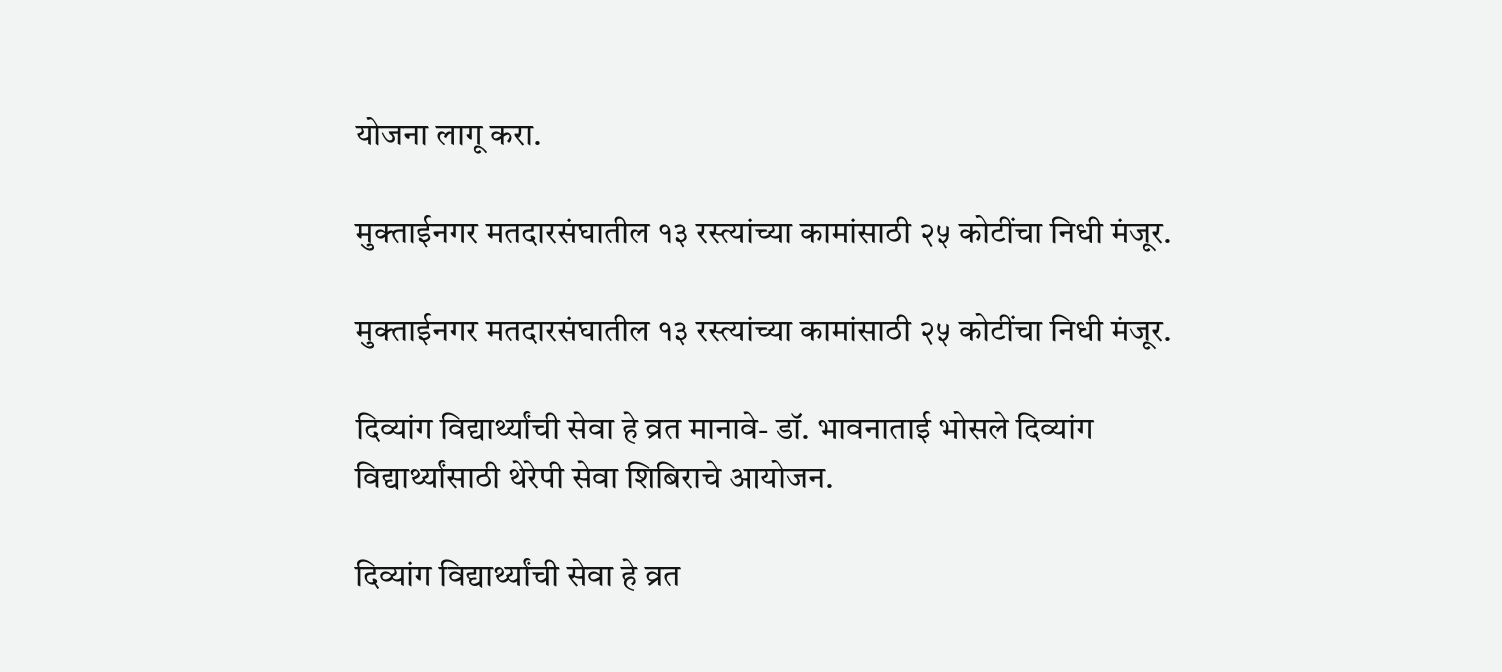योजना लागू करा.

मुक्ताईनगर मतदारसंघातील १३ रस्त्यांच्या कामांसाठी २५ कोटींचा निधी मंजूर.

मुक्ताईनगर मतदारसंघातील १३ रस्त्यांच्या कामांसाठी २५ कोटींचा निधी मंजूर.

दिव्यांग विद्यार्थ्यांची सेवा हे व्रत मानावे- डॉ. भावनाताई भोसले दिव्यांग विद्यार्थ्यांसाठी थेरेपी सेवा शिबिराचे आयोजन.

दिव्यांग विद्यार्थ्यांची सेवा हे व्रत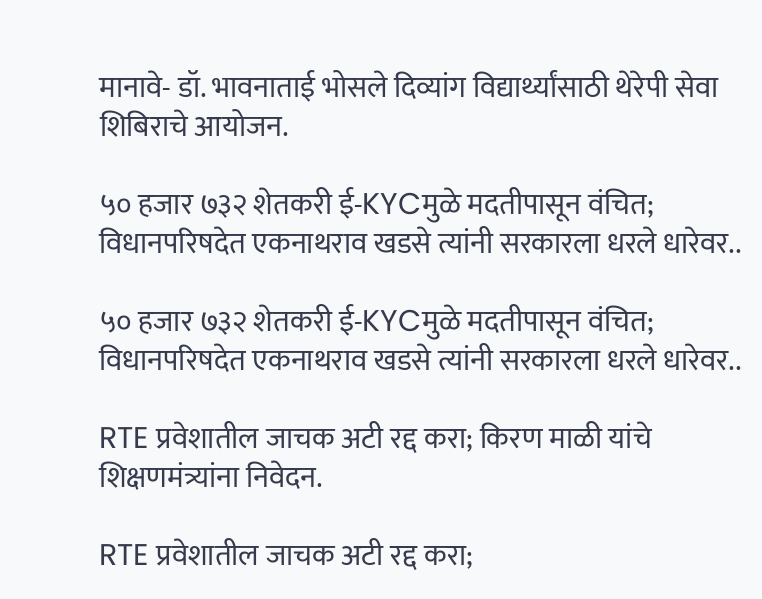मानावे- डॉ. भावनाताई भोसले दिव्यांग विद्यार्थ्यांसाठी थेरेपी सेवा शिबिराचे आयोजन.

५० हजार ७३२ शेतकरी ई-KYCमुळे मदतीपासून वंचित; विधानपरिषदेत एकनाथराव खडसे त्यांनी सरकारला धरले धारेवर..

५० हजार ७३२ शेतकरी ई-KYCमुळे मदतीपासून वंचित; विधानपरिषदेत एकनाथराव खडसे त्यांनी सरकारला धरले धारेवर..

RTE प्रवेशातील जाचक अटी रद्द करा; किरण माळी यांचे शिक्षणमंत्र्यांना निवेदन.

RTE प्रवेशातील जाचक अटी रद्द करा;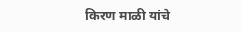किरण माळी यांचे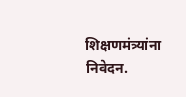शिक्षणमंत्र्यांना निवेदन.